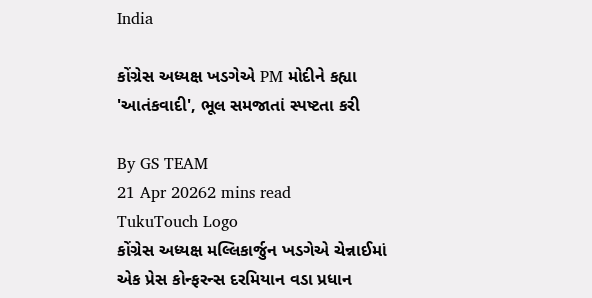India

કોંગ્રેસ અધ્યક્ષ ખડગેએ PM મોદીને કહ્યા 'આતંકવાદી', ભૂલ સમજાતાં સ્પષ્ટતા કરી

By GS TEAM
21 Apr 20262 mins read
TukuTouch Logo
કોંગ્રેસ અધ્યક્ષ મલ્લિકાર્જુન ખડગેએ ચેન્નાઈમાં એક પ્રેસ કોન્ફરન્સ દરમિયાન વડા પ્રધાન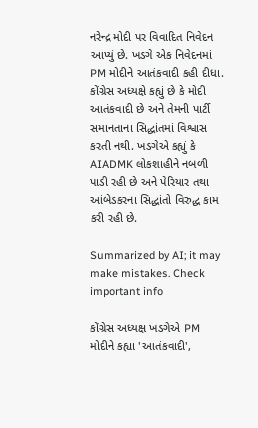નરેન્દ્ર મોદી પર વિવાદિત નિવેદન આપ્યું છે. ખડગે એક નિવેદનમાં PM મોદીને આતંકવાદી કહી દીધા. કોંગ્રેસ અધ્યક્ષે કહ્યું છે કે મોદી આતંકવાદી છે અને તેમની પાર્ટી સમાનતાના સિદ્ધાંતમાં વિશ્વાસ કરતી નથી. ખડગેએ કહ્યું કે AIADMK લોકશાહીને નબળી પાડી રહી છે અને પેરિયાર તથા આંબેડકરના સિદ્ધાંતો વિરુદ્ધ કામ કરી રહી છે.

Summarized by AI; it may make mistakes. Check important info

કોંગ્રેસ અધ્યક્ષ ખડગેએ PM મોદીને કહ્યા 'આતંકવાદી',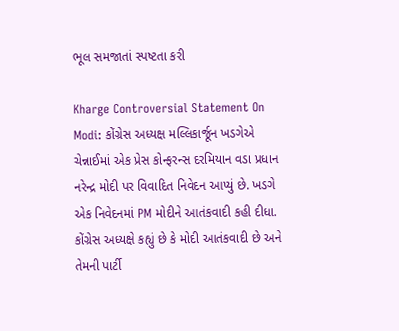ભૂલ સમજાતાં સ્પષ્ટતા કરી

Kharge Controversial Statement On Modi: કોંગ્રેસ અધ્યક્ષ મલ્લિકાર્જૂન ખડગેએ ચેન્નાઈમાં એક પ્રેસ કોન્ફરન્સ દરમિયાન વડા પ્રધાન નરેન્દ્ર મોદી પર વિવાદિત નિવેદન આપ્યું છે. ખડગે એક નિવેદનમાં PM મોદીને આતંકવાદી કહી દીધા. કોંગ્રેસ અધ્યક્ષે કહ્યું છે કે મોદી આતંકવાદી છે અને તેમની પાર્ટી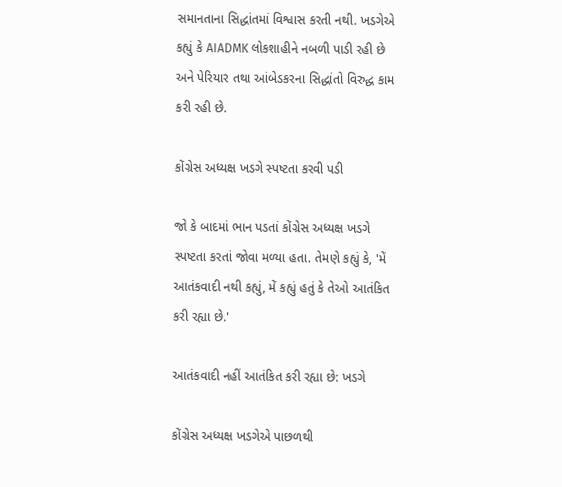સમાનતાના સિદ્ધાંતમાં વિશ્વાસ કરતી નથી. ખડગેએ કહ્યું કે AIADMK લોકશાહીને નબળી પાડી રહી છે અને પેરિયાર તથા આંબેડકરના સિદ્ધાંતો વિરુદ્ધ કામ કરી રહી છે.

કોંગ્રેસ અધ્યક્ષ ખડગે સ્પષ્ટતા કરવી પડી

જો કે બાદમાં ભાન પડતાં કોંગ્રેસ અધ્યક્ષ ખડગે સ્પષ્ટતા કરતાં જોવા મળ્યા હતા. તેમણે કહ્યું કે, 'મેં આતંકવાદી નથી કહ્યું, મેં કહ્યું હતું કે તેઓ આતંકિત કરી રહ્યા છે.'

આતંકવાદી નહીં આતંકિત કરી રહ્યા છે: ખડગે

કોંગ્રેસ અધ્યક્ષ ખડગેએ પાછળથી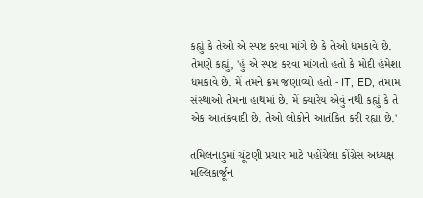કહ્યું કે તેઓ એ સ્પષ્ટ કરવા માંગે છે કે તેઓ ધમકાવે છે. તેમણે કહ્યું, 'હું એ સ્પષ્ટ કરવા માંગતો હતો કે મોદી હંમેશા ધમકાવે છે. મેં તમને ક્રમ જણાવ્યો હતો - IT, ED, તમામ સંસ્થાઓ તેમના હાથમાં છે. મેં ક્યારેય એવું નથી કહ્યું કે તે એક આતંકવાદી છે. તેઓ લોકોને આતંકિત કરી રહ્યા છે.'

તમિલનાડુમાં ચૂંટણી પ્રચાર માટે પહોંચેલા કોંગ્રેસ અધ્યક્ષ મલ્લિકાર્જૂન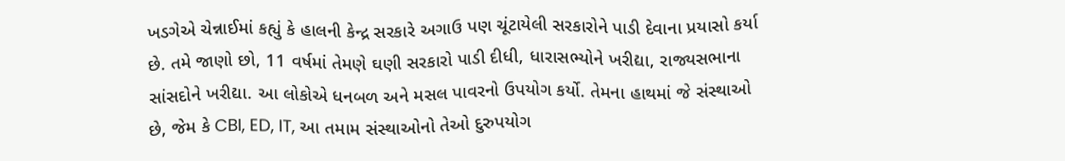ખડગેએ ચેન્નાઈમાં કહ્યું કે હાલની કેન્દ્ર સરકારે અગાઉ પણ ચૂંટાયેલી સરકારોને પાડી દેવાના પ્રયાસો કર્યા છે. તમે જાણો છો, 11 વર્ષમાં તેમણે ઘણી સરકારો પાડી દીધી, ધારાસભ્યોને ખરીદ્યા, રાજ્યસભાના સાંસદોને ખરીદ્યા. આ લોકોએ ધનબળ અને મસલ પાવરનો ઉપયોગ કર્યો. તેમના હાથમાં જે સંસ્થાઓ છે, જેમ કે CBI, ED, IT, આ તમામ સંસ્થાઓનો તેઓ દુરુપયોગ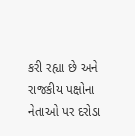કરી રહ્યા છે અને રાજકીય પક્ષોના નેતાઓ પર દરોડા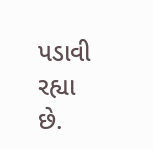પડાવી રહ્યા છે.